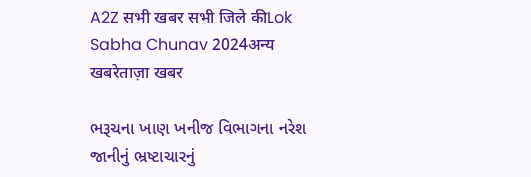A2Z सभी खबर सभी जिले कीLok Sabha Chunav 2024अन्य खबरेताज़ा खबर

ભરૂચના ખાણ ખનીજ વિભાગના નરેશ જાનીનું ભ્રષ્ટાચારનું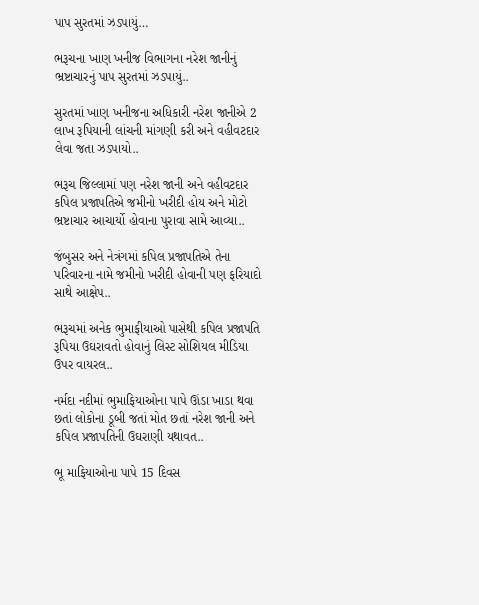પાપ સુરતમાં ઝડપાયું…

ભરૂચના ખાણ ખનીજ વિભાગના નરેશ જાનીનું ભ્રષ્ટાચારનું પાપ સુરતમાં ઝડપાયું..

સુરતમાં ખાણ ખનીજના અધિકારી નરેશ જાનીએ 2 લાખ રૂપિયાની લાંચની માંગણી કરી અને વહીવટદાર લેવા જતા ઝડપાયો..

ભરૂચ જિલ્લામાં પણ નરેશ જાની અને વહીવટદાર કપિલ પ્રજાપતિએ જમીનો ખરીદી હોય અને મોટો ભ્રષ્ટાચાર આચાર્યો હોવાના પુરાવા સામે આવ્યા..

જંબુસર અને નેત્રંગમાં કપિલ પ્રજાપતિએ તેના પરિવારના નામે જમીનો ખરીદી હોવાની પણ ફરિયાદો સાથે આક્ષેપ..

ભરૂચમાં અનેક ભુમાફીયાઓ પાસેથી કપિલ પ્રજાપતિ રૂપિયા ઉઘરાવતો હોવાનું લિસ્ટ સોશિયલ મીડિયા ઉપર વાયરલ..

નર્મદા નદીમાં ભુમાફિયાઓના પાપે ઊંડા ખાડા થવા છતાં લોકોના ડૂબી જતાં મોત છતાં નરેશ જાની અને કપિલ પ્રજાપતિની ઉઘરાણી યથાવત..

ભૂ માફિયાઓના પાપે 15 દિવસ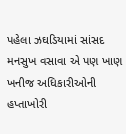પહેલા ઝઘડિયામાં સાંસદ મનસુખ વસાવા એ પણ ખાણ ખનીજ અધિકારીઓની હપ્તાખોરી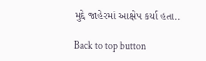મુદ્દે જાહેરમાં આક્ષેપ કર્યા હતા..

Back to top button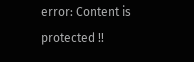error: Content is protected !!